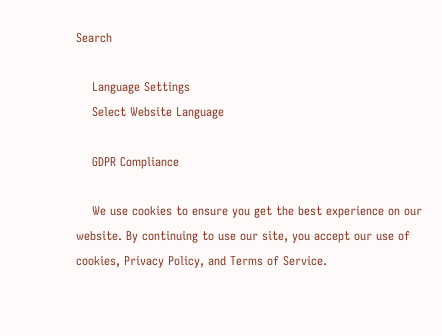Search

    Language Settings
    Select Website Language

    GDPR Compliance

    We use cookies to ensure you get the best experience on our website. By continuing to use our site, you accept our use of cookies, Privacy Policy, and Terms of Service.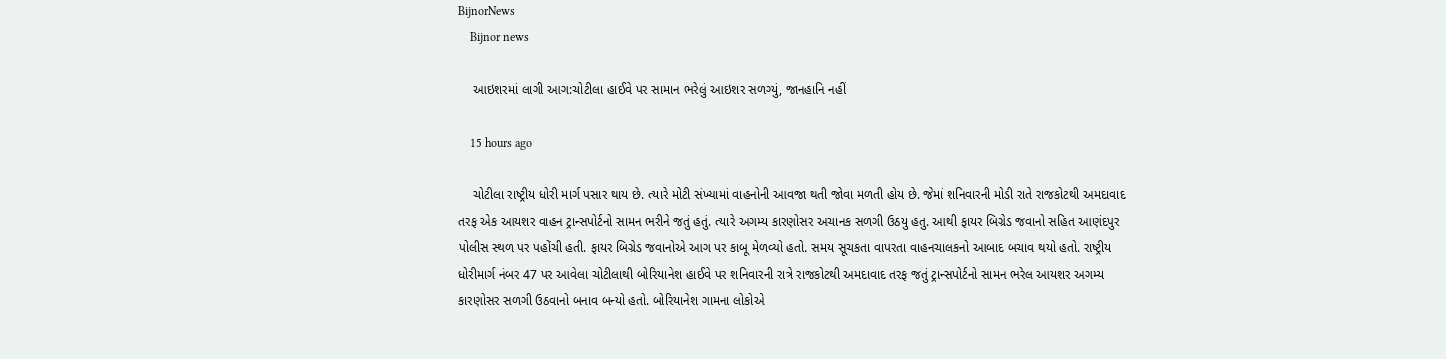BijnorNews
    Bijnor news

    આઇશરમાં લાગી આગ:ચોટીલા હાઈવે પર સામાન ભરેલું આઇશર સળગ્યું, જાનહાનિ નહીં

    15 hours ago

    ચોટીલા રાષ્ટ્રીય ધોરી માર્ગ પસાર થાય છે. ત્યારે મોટી સંખ્યામાં વાહનોની આવજા થતી જોવા મળતી હોય છે. જેમાં શનિવારની મોડી રાતે રાજકોટથી અમદાવાદ તરફ એક આયશર વાહન ટ્રાન્સપોર્ટનો સામન ભરીને જતું હતું. ત્યારે અગમ્ય કારણોસર અચાનક સળગી ઉઠયુ હતુ. આથી ફાયર બિગ્રેડ જવાનો સહિત આણંદપુર પોલીસ સ્થળ પર પહોંચી હતી. ફાયર બિગ્રેડ જવાનોએ આગ પર કાબૂ મેળવ્યો હતો. સમય સૂચકતા વાપરતા વાહનચાલકનો આબાદ બચાવ થયો હતો. રાષ્ટ્રીય ધોરીમાર્ગ નંબર 47 પર આવેલા ચોટીલાથી બોરિયાનેશ હાઈવે પર શનિવારની રાત્રે રાજકોટથી અમદાવાદ તરફ જતું ટ્રાન્સપોર્ટનો સામન ભરેલ આયશર અગમ્ય કારણોસર સળગી ઉઠવાનો બનાવ બન્યો હતો. બોરિયાનેશ ગામના લોકોએ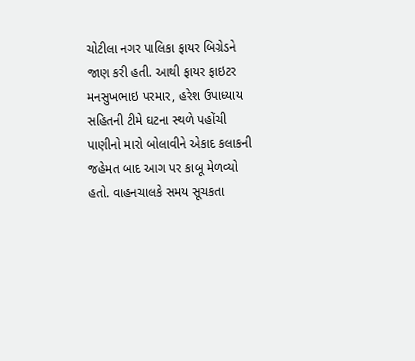ચોટીલા નગર પાલિકા ફાયર બિગ્રેડને જાણ કરી હતી. આથી ફાયર ફાઇટર મનસુખભાઇ પરમાર, હરેશ ઉપાધ્યાય સહિતની ટીમે ઘટના સ્થળે પહોંચી પાણીનો મારો બોલાવીને એકાદ કલાકની જહેમત બાદ આગ પર કાબૂ મેળવ્યો હતો. વાહનચાલકે સમય સૂચકતા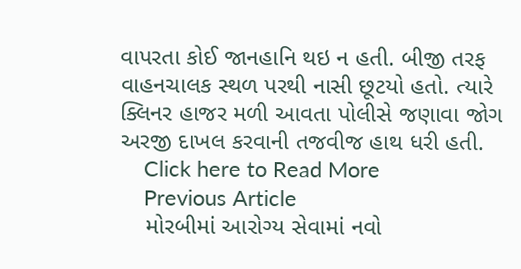વાપરતા કોઈ જાનહાનિ થઇ ન હતી. બીજી તરફ વાહનચાલક સ્થળ પરથી નાસી છૂટયો હતો. ત્યારે ક્લિનર હાજર મળી આવતા પોલીસે જણાવા જોગ અરજી દાખલ કરવાની તજવીજ હાથ ધરી હતી.
    Click here to Read More
    Previous Article
    મોરબીમાં આરોગ્ય સેવામાં નવો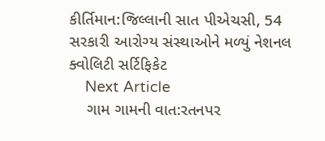કીર્તિમાન:જિલ્લાની સાત પીએચસી, 54 સરકારી આરોગ્ય સંસ્થાઓને મળ્યું નેશનલ ક્વોલિટી સર્ટિફિકેટ
    Next Article
    ગામ ગામની વાત:રતનપર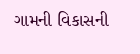ગામની વિકાસની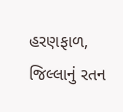હરણફાળ, જિલ્લાનું રતન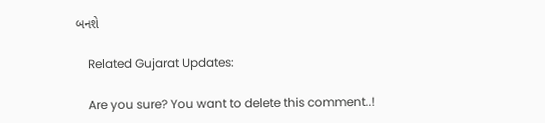બનશે

    Related Gujarat Updates:

    Are you sure? You want to delete this comment..!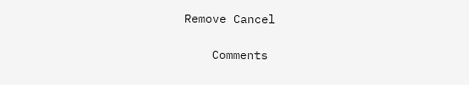Remove Cancel

    Comments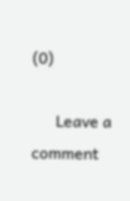(0)

      Leave a comment